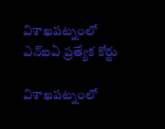విశాఖపట్నంలో ఎన్‌ఐఏ ప్రత్యేక కోర్టు

విశాఖపట్నంలో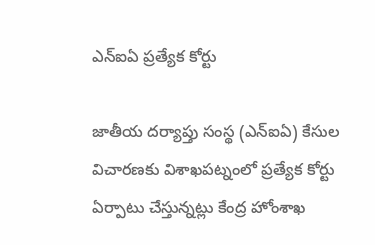ఎన్‌ఐఏ ప్రత్యేక కోర్టు

జాతీయ దర్యాప్తు సంస్థ (ఎన్‌ఐఏ) కేసుల విచారణకు విశాఖపట్నంలో ప్రత్యేక కోర్టు ఏర్పాటు చేస్తున్నట్లు కేంద్ర హోంశాఖ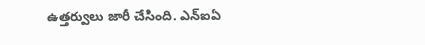ఉత్తర్వులు జారీ చేసింది. ఎన్‌ఐఏ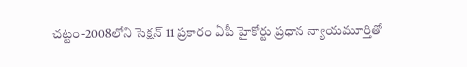చట్టం-2008లోని సెక్షన్‌ 11 ప్రకారం ఏపీ హైకోర్టు ప్రధాన న్యాయమూర్తితో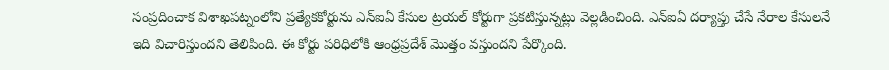సంప్రదించాక విశాఖపట్నంలోని ప్రత్యేకకోర్టును ఎన్‌ఐఏ కేసుల ట్రయల్‌ కోర్టుగా ప్రకటిస్తున్నట్లు వెల్లడించింది. ఎన్‌ఐఏ దర్యాప్తు చేసే నేరాల కేసులనే ఇది విచారిస్తుందని తెలిపింది. ఈ కోర్టు పరిధిలోకి ఆంధ్రప్రదేశ్‌ మొత్తం వస్తుందని పేర్కొంది.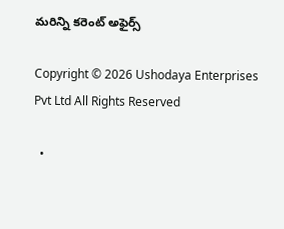మరిన్ని కరెంట్ అఫైర్స్

Copyright © 2026 Ushodaya Enterprises Pvt Ltd All Rights Reserved

  •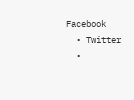Facebook
  • Twitter
  •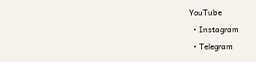YouTube
  • Instagram
  • Telegram